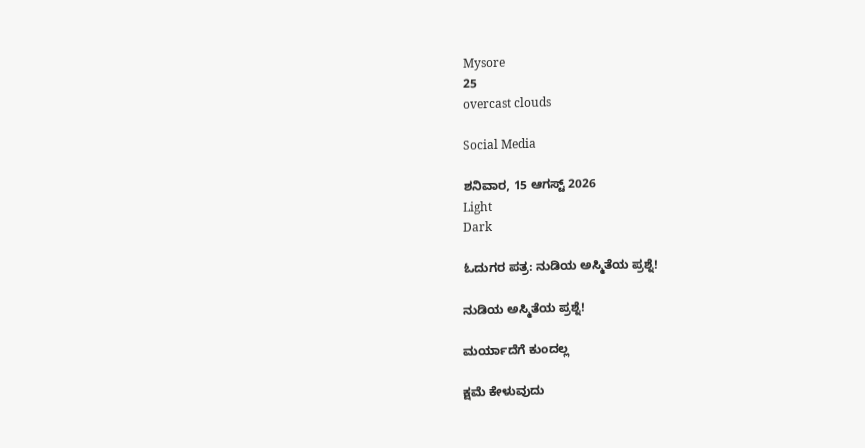Mysore
25
overcast clouds

Social Media

ಶನಿವಾರ, 15 ಆಗಸ್ಟ್ 2026
Light
Dark

ಓದುಗರ ಪತ್ರ: ನುಡಿಯ ಅಸ್ಮಿತೆಯ ಪ್ರಶ್ನೆ!

ನುಡಿಯ ಅಸ್ಮಿತೆಯ ಪ್ರಶ್ನೆ!

ಮರ್ಯಾದೆಗೆ ಕುಂದಲ್ಲ

ಕ್ಷಮೆ ಕೇಳುವುದು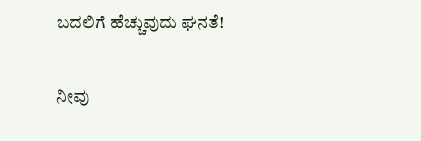ಬದಲಿಗೆ ಹೆಚ್ಚುವುದು ಘನತೆ!

ನೀವು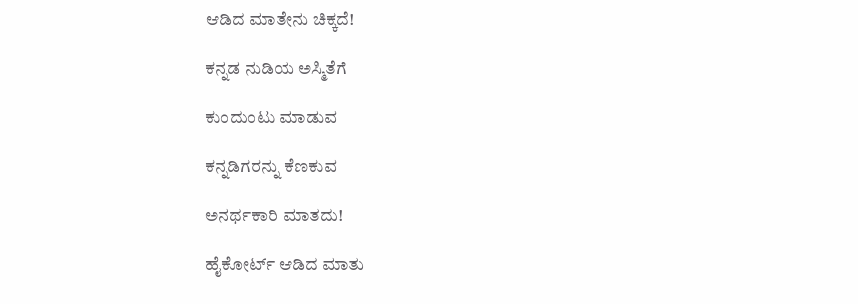ಆಡಿದ ಮಾತೇನು ಚಿಕ್ಕದೆ!

ಕನ್ನಡ ನುಡಿಯ ಅಸ್ಮಿತೆಗೆ

ಕುಂದುಂಟು ಮಾಡುವ

ಕನ್ನಡಿಗರನ್ನು ಕೆಣಕುವ

ಅನರ್ಥಕಾರಿ ಮಾತದು!

ಹೈಕೋರ್ಟ್ ಆಡಿದ ಮಾತು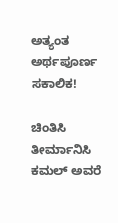ಅತ್ಯಂತ ಅರ್ಥಪೂರ್ಣ ಸಕಾಲಿಕ!

ಚಿಂತಿಸಿ ತೀರ್ಮಾನಿಸಿ ಕಮಲ್ ಅವರೆ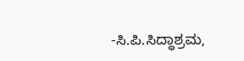-ಸಿ.ಪಿ.ಸಿದ್ಧಾಶ್ರಮ,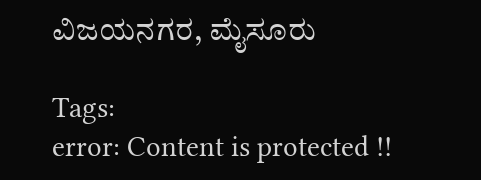ವಿಜಯನಗರ, ಮೈಸೂರು

Tags:
error: Content is protected !!